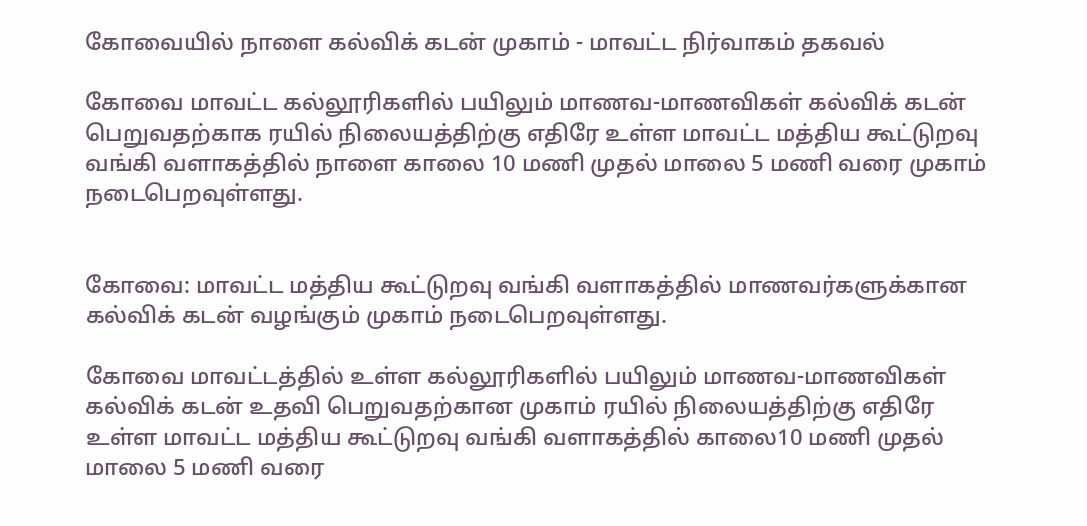கோவையில் நாளை கல்விக் கடன் முகாம் - மாவட்ட நிர்வாகம் தகவல்

கோவை மாவட்ட கல்லூரிகளில் பயிலும் மாணவ-மாணவிகள் கல்விக் கடன் பெறுவதற்காக ரயில் நிலையத்திற்கு எதிரே உள்ள மாவட்ட மத்திய கூட்டுறவு வங்கி வளாகத்தில் நாளை காலை 10 மணி முதல் மாலை 5 மணி வரை முகாம் நடைபெறவுள்ளது.


கோவை: மாவட்ட மத்திய கூட்டுறவு வங்கி வளாகத்தில் மாணவர்களுக்கான கல்விக் கடன் வழங்கும் முகாம் நடைபெறவுள்ளது.

கோவை மாவட்டத்தில் உள்ள கல்லூரிகளில் பயிலும் மாணவ-மாணவிகள் கல்விக் கடன் உதவி பெறுவதற்கான முகாம் ரயில் நிலையத்திற்கு எதிரே உள்ள மாவட்ட மத்திய கூட்டுறவு வங்கி வளாகத்தில் காலை10 மணி முதல் மாலை 5 மணி வரை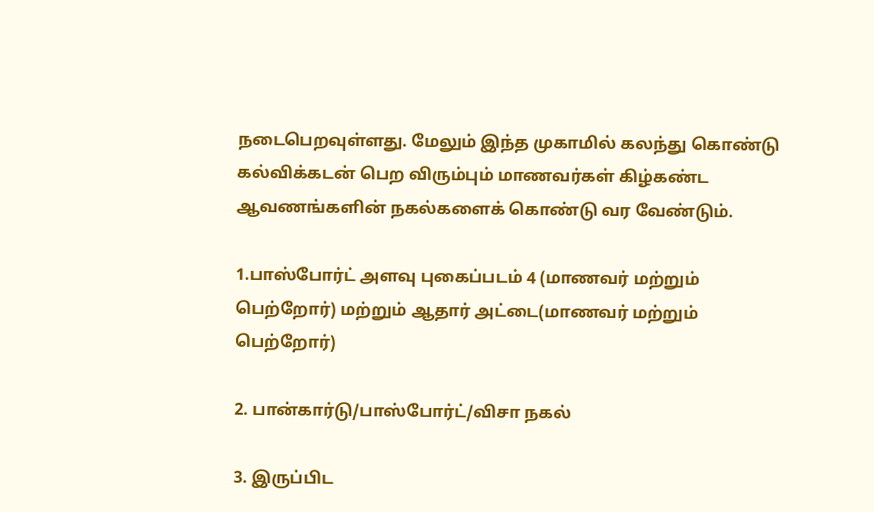நடைபெறவுள்ளது. மேலும் இந்த முகாமில் கலந்து கொண்டு கல்விக்கடன் பெற விரும்பும் மாணவர்கள் கிழ்கண்ட ஆவணங்களின் நகல்களைக் கொண்டு வர வேண்டும்.

1.பாஸ்போர்ட் அளவு புகைப்படம் 4 (மாணவர் மற்றும் பெற்றோர்) மற்றும் ஆதார் அட்டை(மாணவர் மற்றும் பெற்றோர்)

2. பான்கார்டு/பாஸ்போர்ட்/விசா நகல்

3. இருப்பிட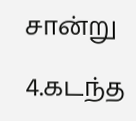சான்று

4.கடந்த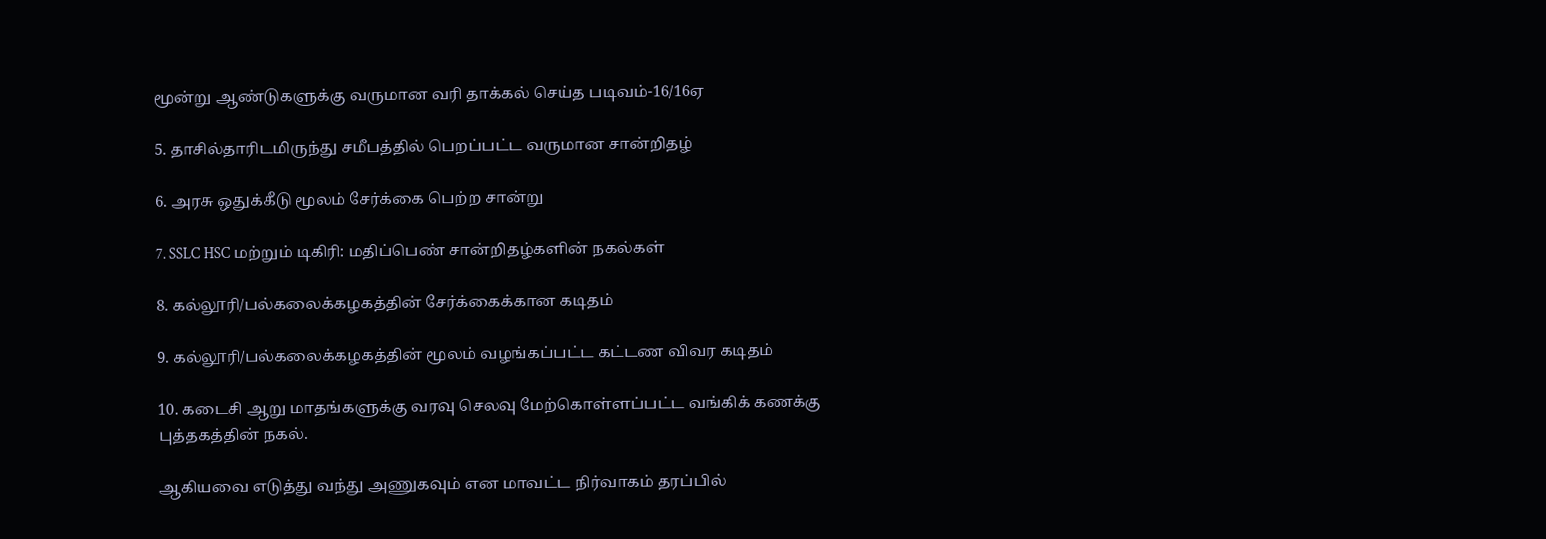மூன்று ஆண்டுகளுக்கு வருமான வரி தாக்கல் செய்த படிவம்-16/16ஏ

5. தாசில்தாரிடமிருந்து சமீபத்தில் பெறப்பட்ட வருமான சான்றிதழ்

6. அரசு ஒதுக்கீடு மூலம் சேர்க்கை பெற்ற சான்று

7. SSLC HSC மற்றும் டிகிரி: மதிப்பெண் சான்றிதழ்களின் நகல்கள்

8. கல்லூரி/பல்கலைக்கழகத்தின் சேர்க்கைக்கான கடிதம்

9. கல்லூரி/பல்கலைக்கழகத்தின் மூலம் வழங்கப்பட்ட கட்டண விவர கடிதம்

10. கடைசி ஆறு மாதங்களுக்கு வரவு செலவு மேற்கொள்ளப்பட்ட வங்கிக் கணக்கு புத்தகத்தின் நகல்.

ஆகியவை எடுத்து வந்து அணுகவும் என மாவட்ட நிர்வாகம் தரப்பில்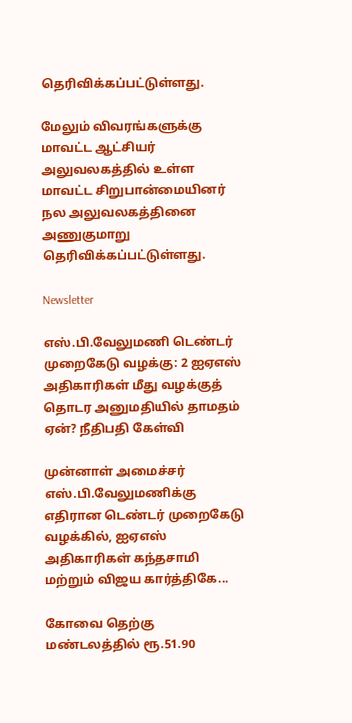தெரிவிக்கப்பட்டுள்ளது.

மேலும் விவரங்களுக்கு மாவட்ட ஆட்சியர் அலுவலகத்தில் உள்ள மாவட்ட சிறுபான்மையினர் நல அலுவலகத்தினை அணுகுமாறு தெரிவிக்கப்பட்டுள்ளது.

Newsletter

எஸ்.பி.வேலுமணி டெண்டர் முறைகேடு வழக்கு: 2 ஐஏஎஸ் அதிகாரிகள் மீது வழக்குத் தொடர அனுமதியில் தாமதம் ஏன்? நீதிபதி கேள்வி

முன்னாள் அமைச்சர் எஸ்.பி.வேலுமணிக்கு எதிரான டெண்டர் முறைகேடு வழக்கில், ஐஏஎஸ் அதிகாரிகள் கந்தசாமி மற்றும் விஜய கார்த்திகே...

கோவை தெற்கு மண்டலத்தில் ரூ.51.90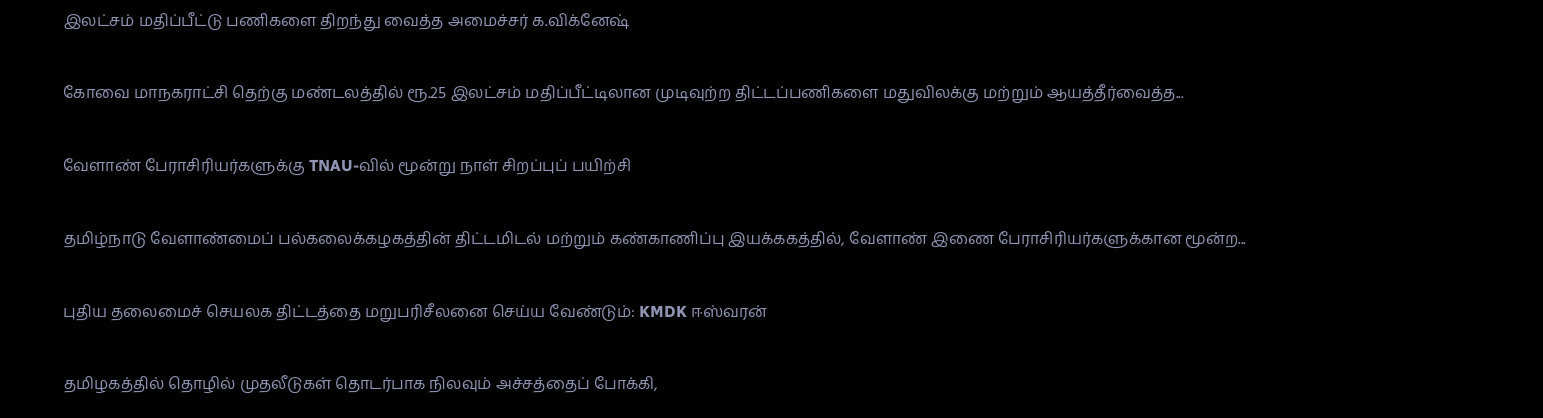இலட்சம் மதிப்பீட்டு பணிகளை திறந்து வைத்த அமைச்சர் க.விக்னேஷ்

கோவை மாநகராட்சி தெற்கு மண்டலத்தில் ரூ.25 இலட்சம் மதிப்பீட்டிலான முடிவுற்ற திட்டப்பணிகளை மதுவிலக்கு மற்றும் ஆயத்தீர்வைத்த...

வேளாண் பேராசிரியர்களுக்கு TNAU-வில் மூன்று நாள் சிறப்புப் பயிற்சி

தமிழ்நாடு வேளாண்மைப் பல்கலைக்கழகத்தின் திட்டமிடல் மற்றும் கண்காணிப்பு இயக்ககத்தில், வேளாண் இணை பேராசிரியர்களுக்கான மூன்ற...

புதிய தலைமைச் செயலக திட்டத்தை மறுபரிசீலனை செய்ய வேண்டும்: KMDK ஈஸ்வரன்

தமிழகத்தில் தொழில் முதலீடுகள் தொடர்பாக நிலவும் அச்சத்தைப் போக்கி,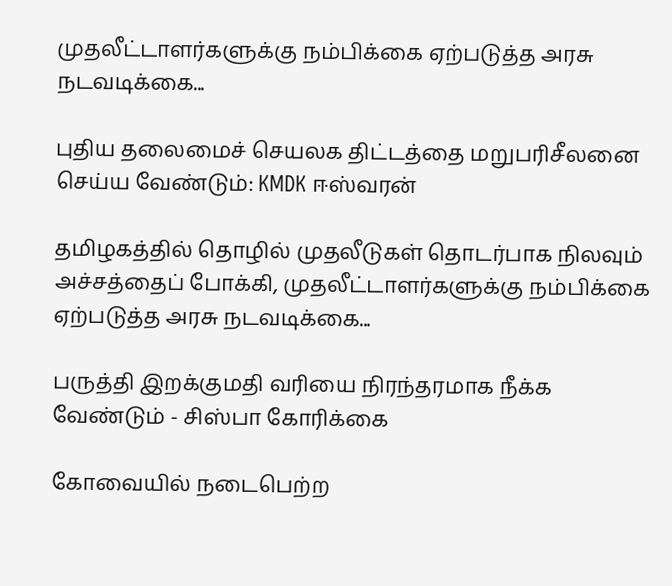முதலீட்டாளர்களுக்கு நம்பிக்கை ஏற்படுத்த அரசு நடவடிக்கை...

புதிய தலைமைச் செயலக திட்டத்தை மறுபரிசீலனை செய்ய வேண்டும்: KMDK ஈஸ்வரன்

தமிழகத்தில் தொழில் முதலீடுகள் தொடர்பாக நிலவும் அச்சத்தைப் போக்கி, முதலீட்டாளர்களுக்கு நம்பிக்கை ஏற்படுத்த அரசு நடவடிக்கை...

பருத்தி இறக்குமதி வரியை நிரந்தரமாக நீக்க வேண்டும் - சிஸ்பா கோரிக்கை

கோவையில் நடைபெற்ற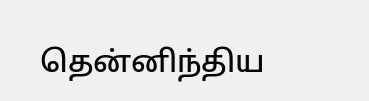தென்னிந்திய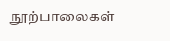நூற்பாலைகள்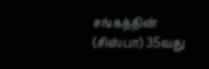சங்கத்தின் (சிஸ்பா) 35வது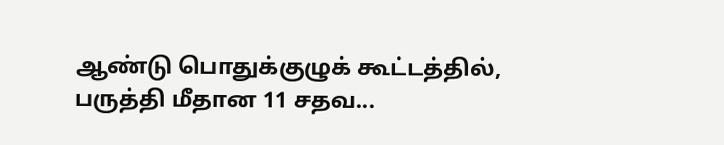ஆண்டு பொதுக்குழுக் கூட்டத்தில், பருத்தி மீதான 11 சதவ...